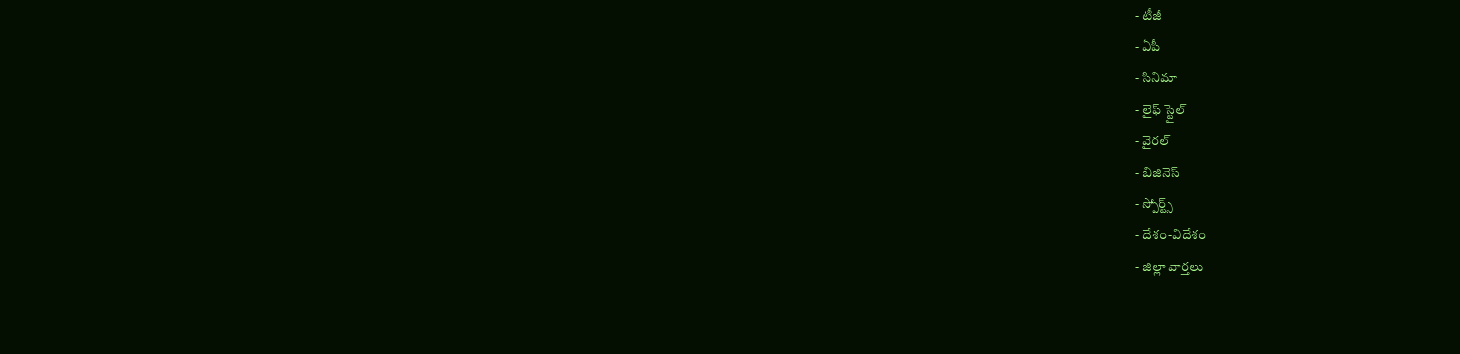- టీజీ
- ఏపీ
- సినిమా
- లైఫ్ స్టైల్
- వైరల్
- బిజినెస్
- స్పోర్ట్స్
- దేశం-విదేశం
- జిల్లా వార్తలు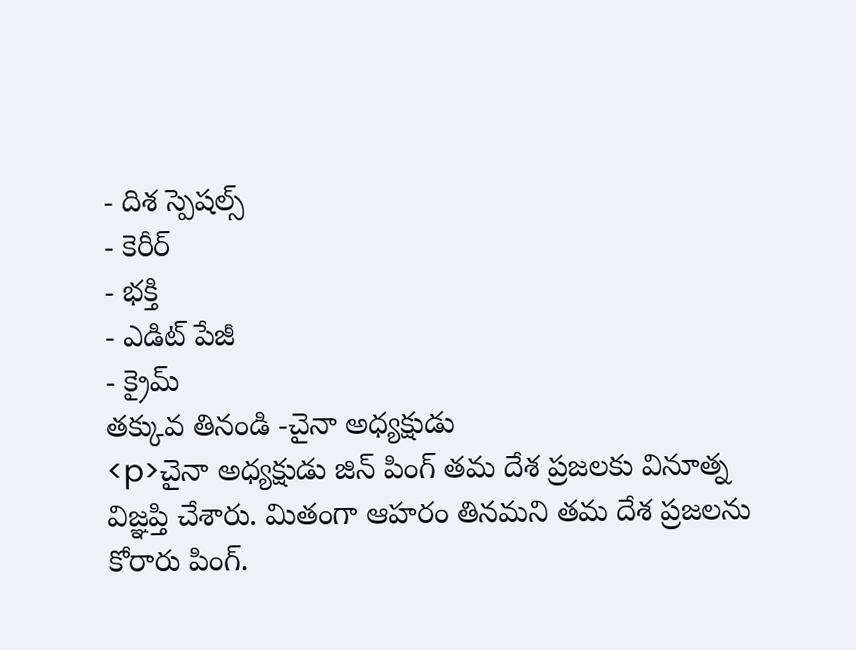- దిశ స్పెషల్స్
- కెరీర్
- భక్తి
- ఎడిట్ పేజీ
- క్రైమ్
తక్కువ తినండి -చైనా అధ్యక్షుడు
<p>చైనా అధ్యక్షుడు జిన్ పింగ్ తమ దేశ ప్రజలకు వినూత్న విజ్ఞప్తి చేశారు. మితంగా ఆహరం తినమని తమ దేశ ప్రజలను కోరారు పింగ్.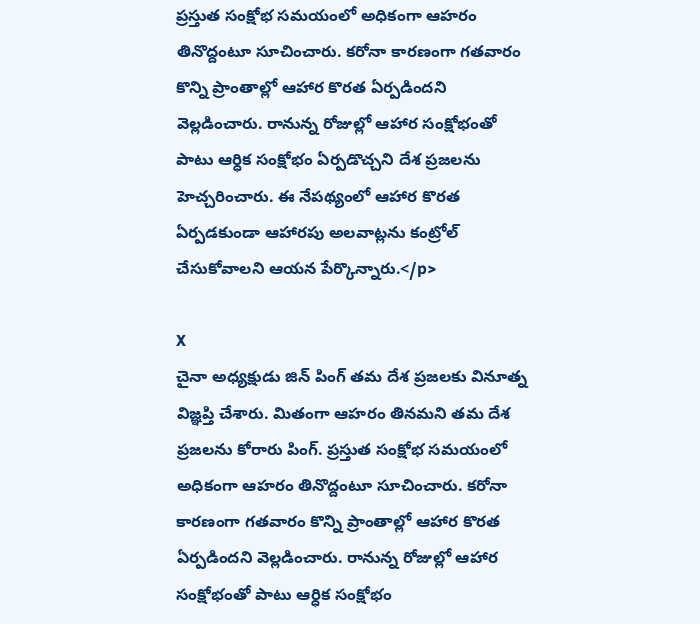ప్రస్తుత సంక్షోభ సమయంలో అధికంగా ఆహరం తినొద్దంటూ సూచించారు. కరోనా కారణంగా గతవారం కొన్ని ప్రాంతాల్లో ఆహార కొరత ఏర్పడిందని వెల్లడించారు. రానున్న రోజుల్లో ఆహార సంక్షోభంతో పాటు ఆర్ధిక సంక్షోభం ఏర్పడొచ్చని దేశ ప్రజలను హెచ్చరించారు. ఈ నేపథ్యంలో ఆహార కొరత ఏర్పడకుండా ఆహారపు అలవాట్లను కంట్రోల్ చేసుకోవాలని ఆయన పేర్కొన్నారు.</p>

X
చైనా అధ్యక్షుడు జిన్ పింగ్ తమ దేశ ప్రజలకు వినూత్న విజ్ఞప్తి చేశారు. మితంగా ఆహరం తినమని తమ దేశ ప్రజలను కోరారు పింగ్. ప్రస్తుత సంక్షోభ సమయంలో అధికంగా ఆహరం తినొద్దంటూ సూచించారు. కరోనా కారణంగా గతవారం కొన్ని ప్రాంతాల్లో ఆహార కొరత ఏర్పడిందని వెల్లడించారు. రానున్న రోజుల్లో ఆహార సంక్షోభంతో పాటు ఆర్ధిక సంక్షోభం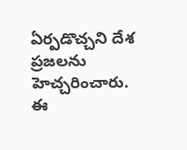ఏర్పడొచ్చని దేశ ప్రజలను హెచ్చరించారు. ఈ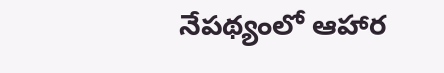నేపథ్యంలో ఆహార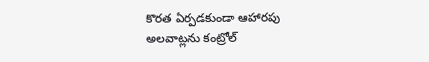కొరత ఏర్పడకుండా ఆహారపు అలవాట్లను కంట్రోల్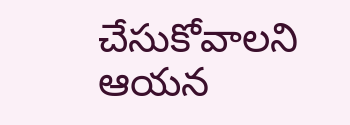చేసుకోవాలని ఆయన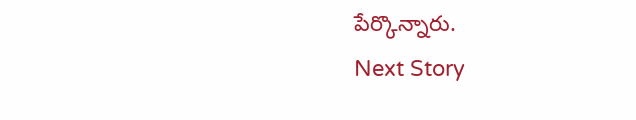పేర్కొన్నారు.
Next Story